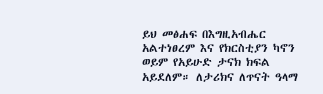ይህ መፅሐፍ በእግዚአብሔር አልተነፀረም እና የክርስቲያን ካኖን ወይም የአይሁድ ታናክ ክፍል አይደለም። ለታሪክና ለጥናት ዓላማ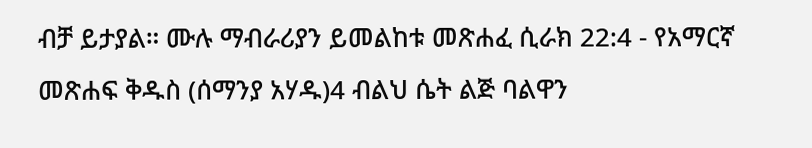ብቻ ይታያል። ሙሉ ማብራሪያን ይመልከቱ መጽሐፈ ሲራክ 22:4 - የአማርኛ መጽሐፍ ቅዱስ (ሰማንያ አሃዱ)4 ብልህ ሴት ልጅ ባልዋን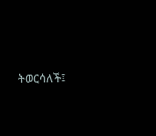ትወርሳለች፤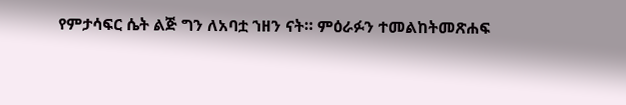የምታሳፍር ሴት ልጅ ግን ለአባቷ ኀዘን ናት። ምዕራፉን ተመልከትመጽሐፍ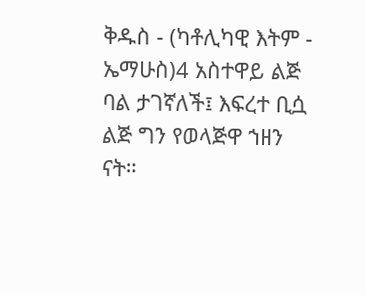ቅዱስ - (ካቶሊካዊ እትም - ኤማሁስ)4 አስተዋይ ልጅ ባል ታገኛለች፤ እፍረተ ቢሷ ልጅ ግን የወላጅዋ ኀዘን ናት።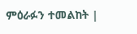ምዕራፉን ተመልከት |